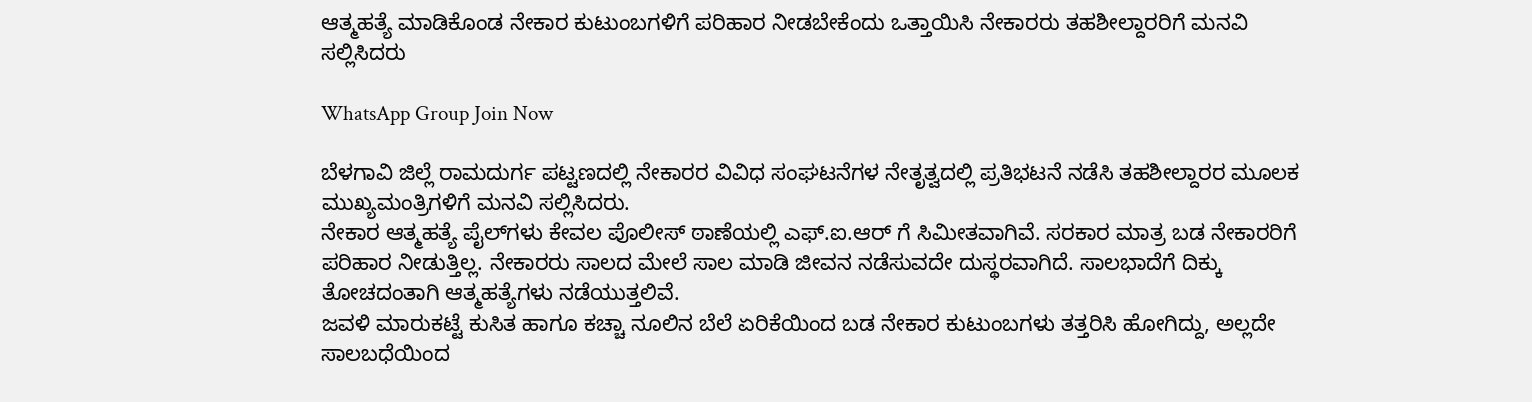ಆತ್ಮಹತ್ಯೆ ಮಾಡಿಕೊಂಡ ನೇಕಾರ ಕುಟುಂಬಗಳಿಗೆ ಪರಿಹಾರ ನೀಡಬೇಕೆಂದು ಒತ್ತಾಯಿಸಿ ನೇಕಾರರು ತಹಶೀಲ್ದಾರರಿಗೆ ಮನವಿ ಸಲ್ಲಿಸಿದರು

WhatsApp Group Join Now

ಬೆಳಗಾವಿ ಜಿಲ್ಲೆ ರಾಮದುರ್ಗ ಪಟ್ಟಣದಲ್ಲಿ ನೇಕಾರರ ವಿವಿಧ ಸಂಘಟನೆಗಳ ನೇತೃತ್ವದಲ್ಲಿ ಪ್ರತಿಭಟನೆ ನಡೆಸಿ ತಹಶೀಲ್ದಾರರ ಮೂಲಕ ಮುಖ್ಯಮಂತ್ರಿಗಳಿಗೆ ಮನವಿ ಸಲ್ಲಿಸಿದರು.
ನೇಕಾರ ಆತ್ಮಹತ್ಯೆ ಪೈಲ್‌ಗಳು ಕೇವಲ ಪೊಲೀಸ್ ಠಾಣೆಯಲ್ಲಿ ಎಫ್.ಐ.ಆರ್ ಗೆ ಸಿಮೀತವಾಗಿವೆ. ಸರಕಾರ ಮಾತ್ರ ಬಡ ನೇಕಾರರಿಗೆ ಪರಿಹಾರ ನೀಡುತ್ತಿಲ್ಲ. ನೇಕಾರರು ಸಾಲದ ಮೇಲೆ ಸಾಲ ಮಾಡಿ ಜೀವನ ನಡೆಸುವದೇ ದುಸ್ಥರವಾಗಿದೆ. ಸಾಲಭಾದೆಗೆ ದಿಕ್ಕು ತೋಚದಂತಾಗಿ ಆತ್ಮಹತ್ಯೆಗಳು ನಡೆಯುತ್ತಲಿವೆ.
ಜವಳಿ ಮಾರುಕಟ್ಟೆ ಕುಸಿತ ಹಾಗೂ ಕಚ್ಚಾ ನೂಲಿನ ಬೆಲೆ ಏರಿಕೆಯಿಂದ ಬಡ ನೇಕಾರ ಕುಟುಂಬಗಳು ತತ್ತರಿಸಿ ಹೋಗಿದ್ದು, ಅಲ್ಲದೇ ಸಾಲಬಧೆಯಿಂದ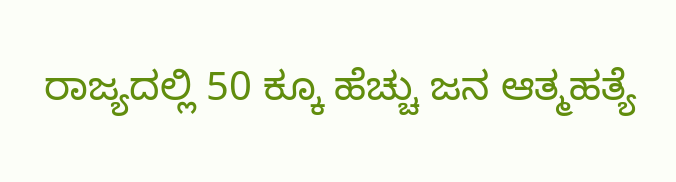ರಾಜ್ಯದಲ್ಲಿ 50 ಕ್ಕೂ ಹೆಚ್ಚು ಜನ ಆತ್ಮಹತ್ಯೆ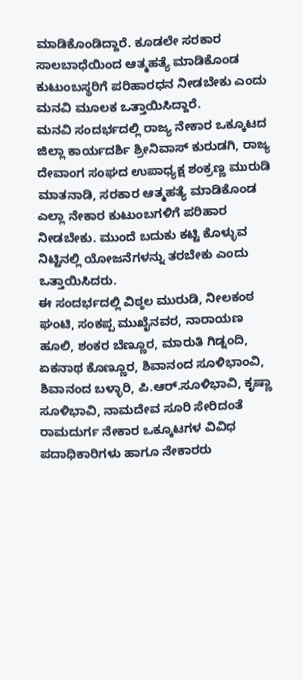ಮಾಡಿಕೊಂಡಿದ್ದಾರೆ. ಕೂಡಲೇ ಸರಕಾರ ಸಾಲಬಾಧೆಯಿಂದ ಆತ್ಮಹತ್ಯೆ ಮಾಡಿಕೊಂಡ ಕುಟುಂಬಸ್ಥರಿಗೆ ಪರಿಹಾರಧನ ನೀಡಬೇಕು ಎಂದು ಮನವಿ ಮೂಲಕ ಒತ್ತಾಯಿಸಿದ್ದಾರೆ.
ಮನವಿ ಸಂದರ್ಭದಲ್ಲಿ ರಾಜ್ಯ ನೇಕಾರ ಒಕ್ಕೂಟದ ಜಿಲ್ಲಾ ಕಾರ್ಯದರ್ಶಿ ಶ್ರೀನಿವಾಸ್ ಕುರುಡಗಿ, ರಾಜ್ಯ ದೇವಾಂಗ ಸಂಘದ ಉಪಾಧ್ಯಕ್ಷ ಶಂಕ್ರಣ್ಣ ಮುರುಡಿ ಮಾತನಾಡಿ, ಸರಕಾರ ಆತ್ಮಹತ್ಯೆ ಮಾಡಿಕೊಂಡ ಎಲ್ಲಾ ನೇಕಾರ ಕುಟುಂಬಗಳಿಗೆ ಪರಿಹಾರ ನೀಡಬೇಕು. ಮುಂದೆ ಬದುಕು ಕಟ್ಟಿ ಕೊಳ್ಳುವ ನಿಟ್ಟಿನಲ್ಲಿ ಯೋಜನೆಗಳನ್ನು ತರಬೇಕು ಎಂದು ಒತ್ತಾಯಿಸಿದರು.
ಈ ಸಂದರ್ಭದಲ್ಲಿ ವಿಠ್ಠಲ ಮುರುಡಿ, ನೀಲಕಂಠ ಘಂಟಿ, ಸಂಕಪ್ಪ ಮುಖೈನವರ, ನಾರಾಯಣ ಹೂಲಿ, ಶಂಕರ ಬೆಣ್ಣೂರ, ಮಾರುತಿ ಗಿಡ್ನಂದಿ, ಏಕನಾಥ ಕೊಣ್ಣೂರ, ಶಿವಾನಂದ ಸೂಳಿಭಾಂವಿ, ಶಿವಾನಂದ ಬಳ್ಳಾರಿ, ಪಿ.ಆರ್.ಸೂಳಿಭಾವಿ, ಕೃಷ್ಣಾ ಸೂಳಿಭಾವಿ, ನಾಮದೇವ ಸೂರಿ ಸೇರಿದಂತೆ ರಾಮದುರ್ಗ ನೇಕಾರ ಒಕ್ಕೂಟಗಳ ವಿವಿಧ ಪದಾಧಿಕಾರಿಗಳು ಹಾಗೂ ನೇಕಾರರು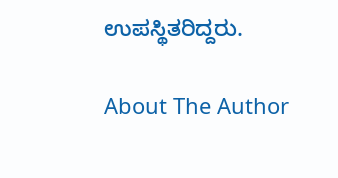ಉಪಸ್ಥಿತರಿದ್ದರು.

About The Author